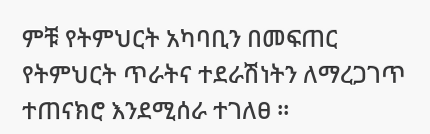ምቹ የትምህርት አካባቢን በመፍጠር የትምህርት ጥራትና ተደራሽነትን ለማረጋገጥ ተጠናክሮ እንደሚሰራ ተገለፀ ፡፡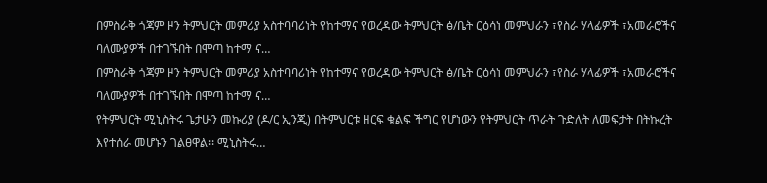በምስራቅ ጎጃም ዞን ትምህርት መምሪያ አስተባባሪነት የከተማና የወረዳው ትምህርት ፅ/ቤት ርዕሳነ መምህራን ፣የስራ ሃላፊዎች ፣አመራሮችና ባለሙያዎች በተገኙበት በሞጣ ከተማ ና…
በምስራቅ ጎጃም ዞን ትምህርት መምሪያ አስተባባሪነት የከተማና የወረዳው ትምህርት ፅ/ቤት ርዕሳነ መምህራን ፣የስራ ሃላፊዎች ፣አመራሮችና ባለሙያዎች በተገኙበት በሞጣ ከተማ ና…
የትምህርት ሚኒስትሩ ጌታሁን መኩሪያ (ዶ/ር ኢንጂ) በትምህርቱ ዘርፍ ቁልፍ ችግር የሆነውን የትምህርት ጥራት ጉድለት ለመፍታት በትኩረት እየተሰራ መሆኑን ገልፀዋል፡፡ ሚኒስትሩ…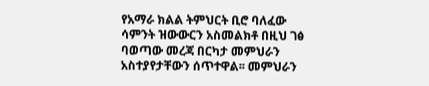የአማራ ክልል ትምህርት ቢሮ ባለፈው ሳምንት ዝውውርን አስመልክቶ በዚህ ገፅ ባወጣው መረጃ በርካታ መምህራን አስተያየታቸውን ሰጥተዋል፡፡ መምህራን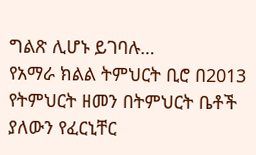ግልጽ ሊሆኑ ይገባሉ…
የአማራ ክልል ትምህርት ቢሮ በ2013 የትምህርት ዘመን በትምህርት ቤቶች ያለውን የፈርኒቸር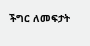ችግር ለመፍታት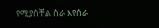የሚያስቸል ስራ እየሰራ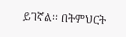ይገኛል፡፡ በትምህርት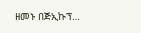ዘመኑ በጅኢኩፕ…